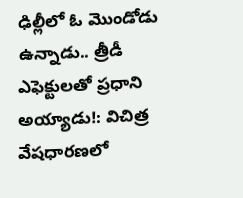ఢిల్లీలో ఓ మొండోడు ఉన్నాడు.. త్రీడీ ఎఫెక్టులతో ప్రధాని అయ్యాడు!: విచిత్ర వేషధారణలో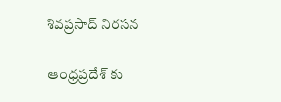శివప్రసాద్ నిరసన

ఆంధ్రప్రదేశ్ కు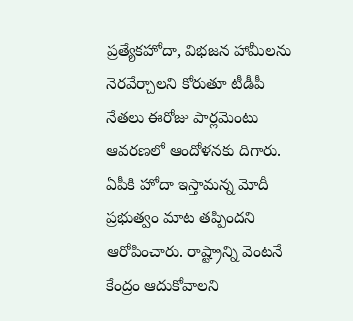ప్రత్యేకహోదా, విభజన హామీలను నెరవేర్చాలని కోరుతూ టీడీపీ నేతలు ఈరోజు పార్లమెంటు ఆవరణలో ఆందోళనకు దిగారు. ఏపీకి హోదా ఇస్తామన్న మోదీ ప్రభుత్వం మాట తప్పిందని ఆరోపించారు. రాష్ట్రాన్ని వెంటనే కేంద్రం ఆదుకోవాలని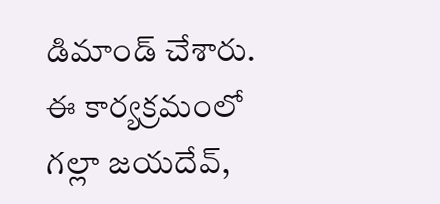డిమాండ్ చేశారు. ఈ కార్యక్రమంలో గల్లా జయదేవ్,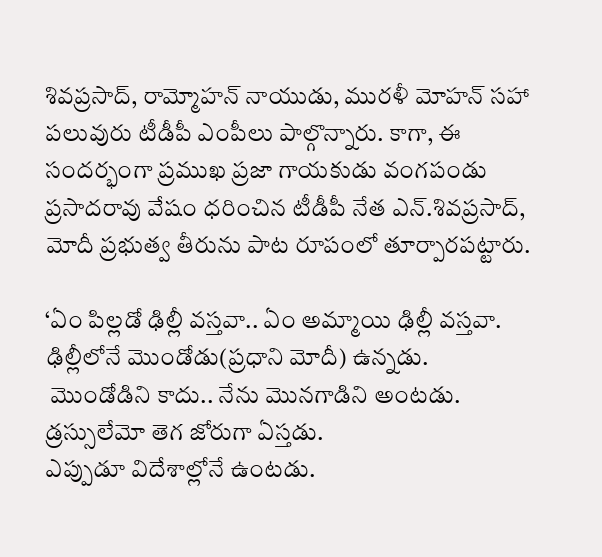శివప్రసాద్, రామ్మోహన్ నాయుడు, మురళీ మోహన్ సహా పలువురు టీడీపీ ఎంపీలు పాల్గొన్నారు. కాగా, ఈ సందర్భంగా ప్రముఖ ప్రజా గాయకుడు వంగపండు ప్రసాదరావు వేషం ధరించిన టీడీపీ నేత ఎన్.శివప్రసాద్, మోదీ ప్రభుత్వ తీరును పాట రూపంలో తూర్పారపట్టారు.

‘ఏం పిల్లడో ఢిల్లీ వస్తవా.. ఏం అమ్మాయి ఢిల్లీ వస్తవా.
ఢిల్లీలోనే మొండోడు(ప్రధాని మోదీ) ఉన్నడు.
 మొండోడిని కాదు.. నేను మొనగాడిని అంటడు.
డ్రస్సులేమో తెగ జోరుగా ఏస్తడు.
ఎప్పుడూ విదేశాల్లోనే ఉంటడు.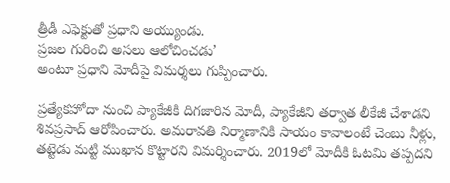త్రీడీ ఎఫెక్టుతో ప్రధాని అయ్యుండు.
ప్రజల గురించి అసలు ఆలోచించడు’
అంటూ ప్రధాని మోదీపై విమర్శలు గుప్పించారు.

ప్రత్యేకహోదా నుంచి ప్యాకేజీకి దిగజారిన మోదీ, ప్యాకేజీని తర్వాత లీకేజీ చేశాడని శివప్రసాద్ ఆరోపించారు. అమరావతి నిర్మాణానికి సాయం కావాలంటే చెంబు నీళ్లు, తట్టెడు మట్టి ముఖాన కొట్టారని విమర్శించారు. 2019లో మోదీకి ఓటమి తప్పదని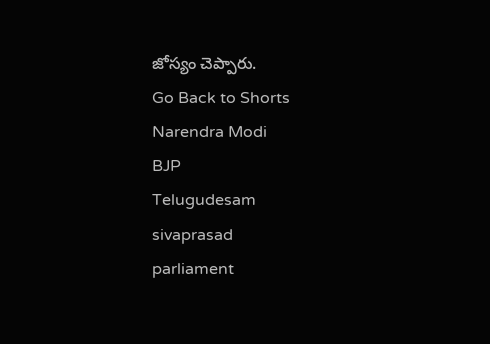జోస్యం చెప్పారు.
Go Back to Shorts
Narendra Modi
BJP
Telugudesam
sivaprasad
parliament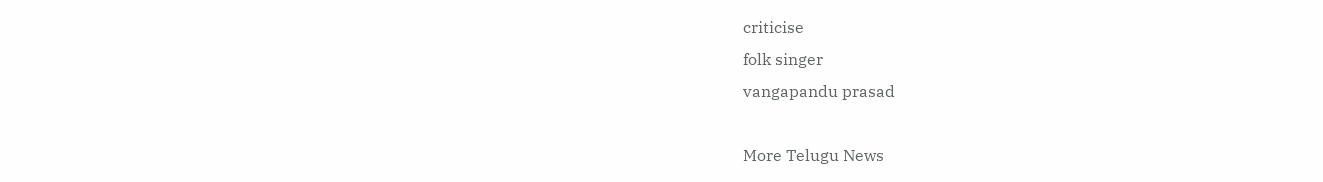criticise
folk singer
vangapandu prasad

More Telugu News